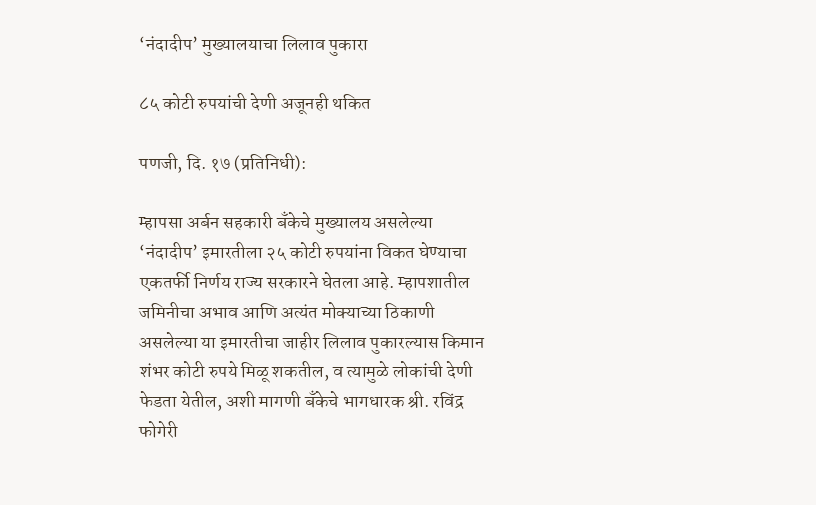‘नंदादीप’ मुख्यालयाचा लिलाव पुकारा

८५ कोटी रुपयांची देणी अजूनही थकित

पणजी, दि. १७ (प्रतिनिधी):

म्हापसा अर्बन सहकारी बँकेचे मुख्यालय असलेल्या ‘नंदादीप’ इमारतीला २५ कोटी रुपयांना विकत घेण्याचा एकतर्फी निर्णय राज्य सरकारने घेतला आहे. म्हापशातील जमिनीचा अभाव आणि अत्यंत मोक्याच्या ठिकाणी असलेल्या या इमारतीचा जाहीर लिलाव पुकारल्यास किमान शंभर कोटी रुपये मिळू शकतील, व त्यामुळे लोकांची देणी फेडता येतील, अशी मागणी बँकेचे भागधारक श्री. रविंद्र फोगेरी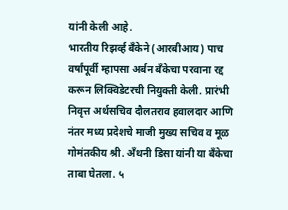यांनी केली आहे.
भारतीय रिझर्व्ह बँकेने (आरबीआय) पाच वर्षांपूर्वी म्हापसा अर्बन बँकेचा परवाना रद्द करून लिक्विडेटरची नियुक्ती केली. प्रारंभी निवृत्त अर्थसचिव दौलतराव हवालदार आणि नंतर मध्य प्रदेशचे माजी मुख्य सचिव व मूळ गोमंतकीय श्री. अँथनी डिसा यांनी या बँकेचा ताबा घेतला. ५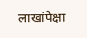लाखांपेक्षा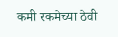कमी रकमेच्या ठेवी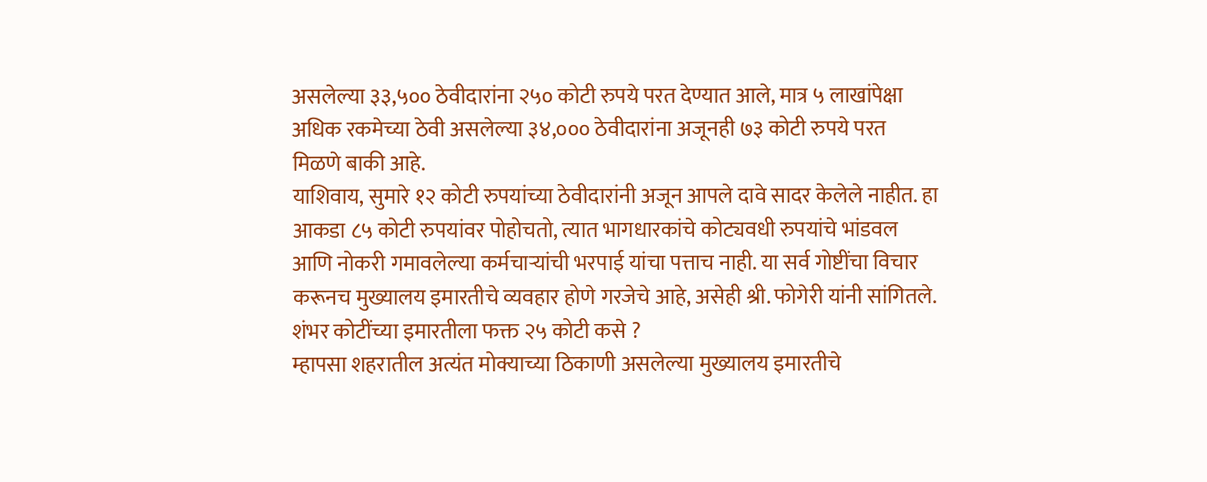असलेल्या ३३,५०० ठेवीदारांना २५० कोटी रुपये परत देण्यात आले, मात्र ५ लाखांपेक्षा अधिक रकमेच्या ठेवी असलेल्या ३४,००० ठेवीदारांना अजूनही ७३ कोटी रुपये परत मिळणे बाकी आहे.
याशिवाय, सुमारे १२ कोटी रुपयांच्या ठेवीदारांनी अजून आपले दावे सादर केलेले नाहीत. हा आकडा ८५ कोटी रुपयांवर पोहोचतो, त्यात भागधारकांचे कोट्यवधी रुपयांचे भांडवल आणि नोकरी गमावलेल्या कर्मचाऱ्यांची भरपाई यांचा पत्ताच नाही. या सर्व गोष्टींचा विचार करूनच मुख्यालय इमारतीचे व्यवहार होणे गरजेचे आहे, असेही श्री. फोगेरी यांनी सांगितले.
शंभर कोटींच्या इमारतीला फक्त २५ कोटी कसे ?
म्हापसा शहरातील अत्यंत मोक्याच्या ठिकाणी असलेल्या मुख्यालय इमारतीचे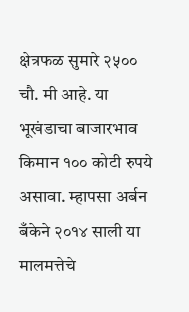क्षेत्रफळ सुमारे २५०० चौ. मी आहे. या भूखंडाचा बाजारभाव किमान १०० कोटी रुपये असावा. म्हापसा अर्बन बँकेने २०१४ साली या मालमत्तेचे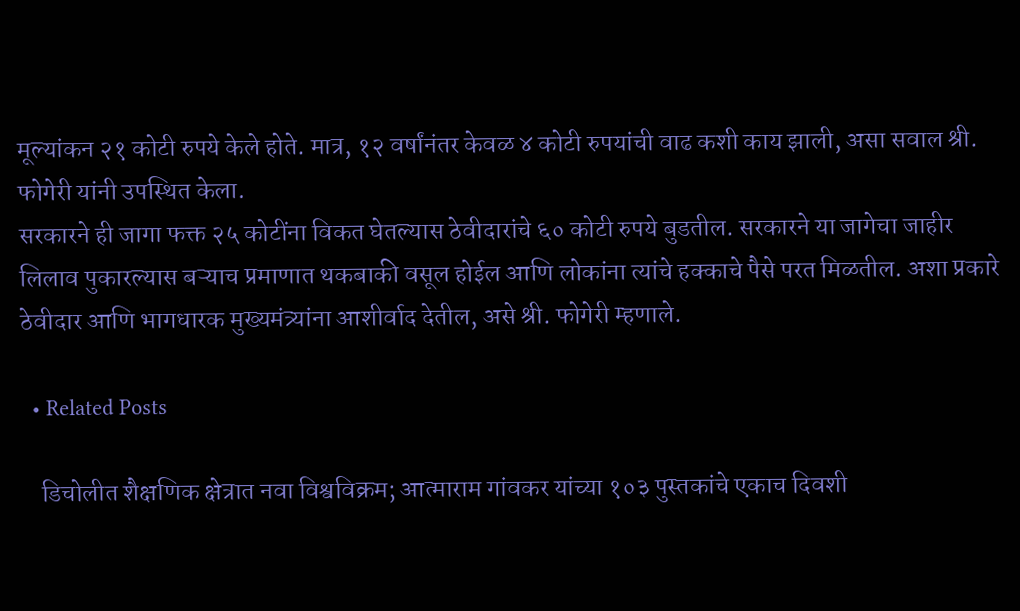मूल्यांकन २१ कोटी रुपये केले होते. मात्र, १२ वर्षांनंतर केवळ ४ कोटी रुपयांची वाढ कशी काय झाली, असा सवाल श्री. फोगेरी यांनी उपस्थित केला.
सरकारने ही जागा फक्त २५ कोटींना विकत घेतल्यास ठेवीदारांचे ६० कोटी रुपये बुडतील. सरकारने या जागेचा जाहीर लिलाव पुकारल्यास बऱ्याच प्रमाणात थकबाकी वसूल होईल आणि लोकांना त्यांचे हक्काचे पैसे परत मिळतील. अशा प्रकारे ठेवीदार आणि भागधारक मुख्यमंत्र्यांना आशीर्वाद देतील, असे श्री. फोगेरी म्हणाले.

  • Related Posts

    डिचोलीत शैक्षणिक क्षेत्रात नवा विश्वविक्रम; आत्माराम गांवकर यांच्या १०३ पुस्तकांचे एकाच दिवशी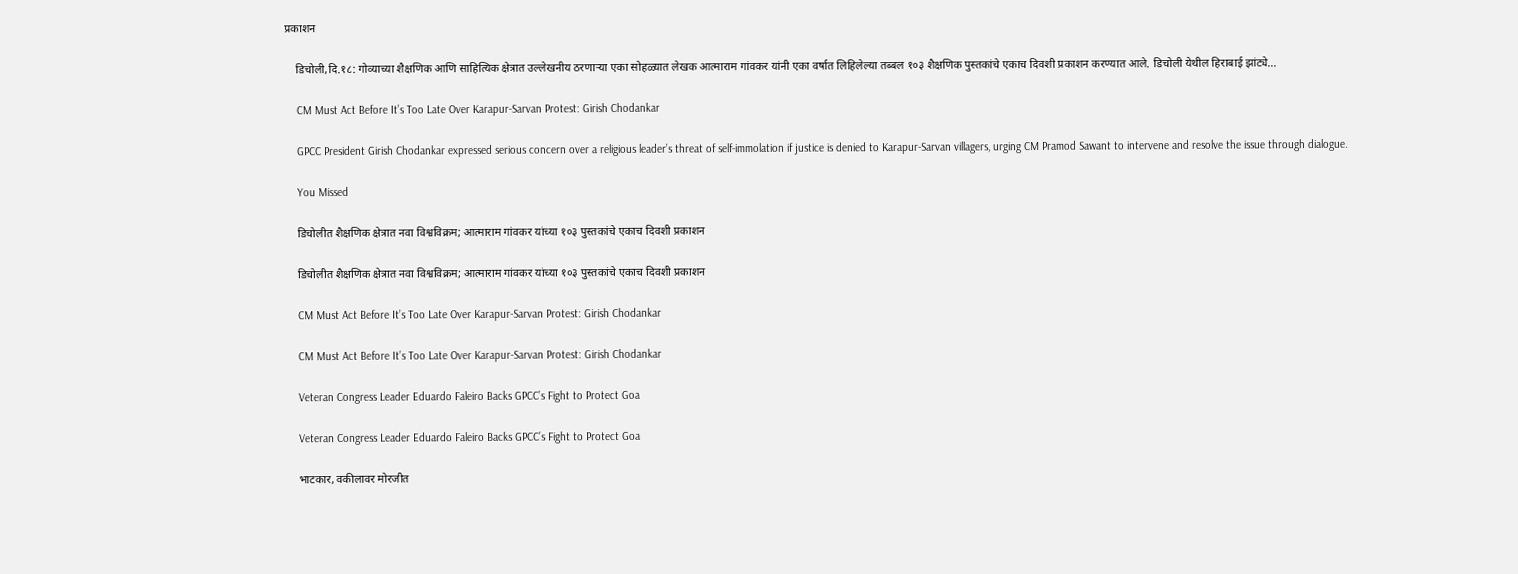प्रकाशन

    डिचोली,दि.१८: गोव्याच्या शैक्षणिक आणि साहित्यिक क्षेत्रात उल्लेखनीय ठरणाऱ्या एका सोहळ्यात लेखक आत्माराम गांवकर यांनी एका वर्षात लिहिलेल्या तब्बल १०३ शैक्षणिक पुस्तकांचे एकाच दिवशी प्रकाशन करण्यात आले. डिचोली येथील हिराबाई झांट्ये…

    CM Must Act Before It’s Too Late Over Karapur-Sarvan Protest: Girish Chodankar

    GPCC President Girish Chodankar expressed serious concern over a religious leader’s threat of self-immolation if justice is denied to Karapur-Sarvan villagers, urging CM Pramod Sawant to intervene and resolve the issue through dialogue.

    You Missed

    डिचोलीत शैक्षणिक क्षेत्रात नवा विश्वविक्रम; आत्माराम गांवकर यांच्या १०३ पुस्तकांचे एकाच दिवशी प्रकाशन

    डिचोलीत शैक्षणिक क्षेत्रात नवा विश्वविक्रम; आत्माराम गांवकर यांच्या १०३ पुस्तकांचे एकाच दिवशी प्रकाशन

    CM Must Act Before It’s Too Late Over Karapur-Sarvan Protest: Girish Chodankar

    CM Must Act Before It’s Too Late Over Karapur-Sarvan Protest: Girish Chodankar

    Veteran Congress Leader Eduardo Faleiro Backs GPCC’s Fight to Protect Goa

    Veteran Congress Leader Eduardo Faleiro Backs GPCC’s Fight to Protect Goa

    भाटकार, वकीलावर मोरजीत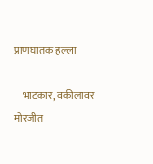प्राणघातक हल्ला

    भाटकार, वकीलावर मोरजीत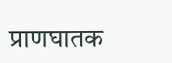प्राणघातक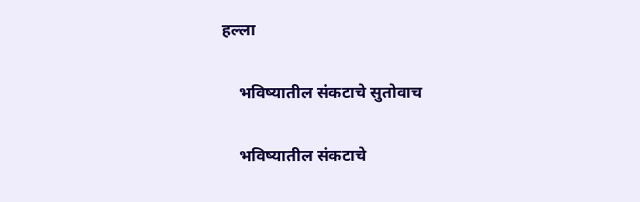हल्ला

    भविष्यातील संकटाचे सुतोवाच

    भविष्यातील संकटाचे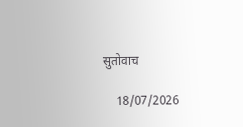सुतोवाच

    18/07/2026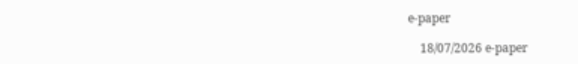e-paper

    18/07/2026 e-paper